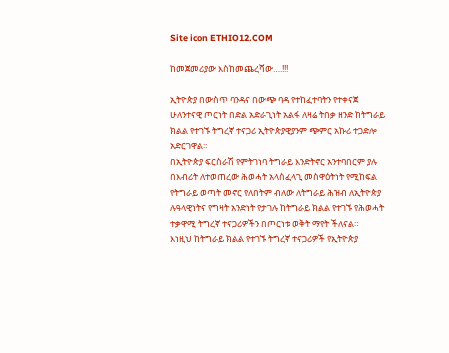Site icon ETHIO12.COM

ከመጀመሪያው እስከመጨረሻው….!!!

ኢትዮጵያ በውስጥ ባንዳና በውጭ ባዳ የተከፈተባትን የተቀናጀ ሁለንተናዊ ጦርነት በድል አድራጊነት አልፋ ለዛሬ ትበቃ ዘንድ ከትግራይ ክልል የተገኙ ትግረኛ ተናጋሪ ኢትዮጵያዊያንም ጭምር አኩሪ ተጋድሎ አድርገዋል።
በኢትዮጵያ ፍርስራሽ የምትገነባ ትግራይ እንድትኖር አንተባበርም ያሉ በእብሪት ለተወጠረው ሕወሓት አላስፈላጊ መስዋዕትነት የሚከፍል የትግራይ ወጣት መኖር የለበትም ብለው ለትግራይ ሕዝብ ለኢትዮጵያ ሉዓላዊነትና የግዛት አንድነት የታገሉ ከትግራይ ክልል የተገኙ የሕወሓት ተቃዋሚ ትግረኛ ተናጋሪዎችን በጦርነቱ ወቅት ማየት ችለናል።
እነዚህ ከትግራይ ክልል የተገኙ ትግረኛ ተናጋሪዎች የኢትዮጵያ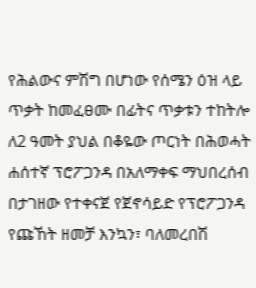የሕልውና ምሽግ በሆነው የሰሜን ዕዝ ላይ ጥቃት ከመፈፀሙ በፊትና ጥቃቱን ተከትሎ ለ2 ዓመት ያህል በቆዬው ጦርነት በሕወሓት ሐሰተኛ ፕሮፖጋንዳ በአለማቀፍ ማህበረሰብ በታገዘው የተቀናጀ የጀኖሳይድ የፕሮፖጋንዳ የጩኸት ዘመቻ እንኳን፣ ባለመረበሽ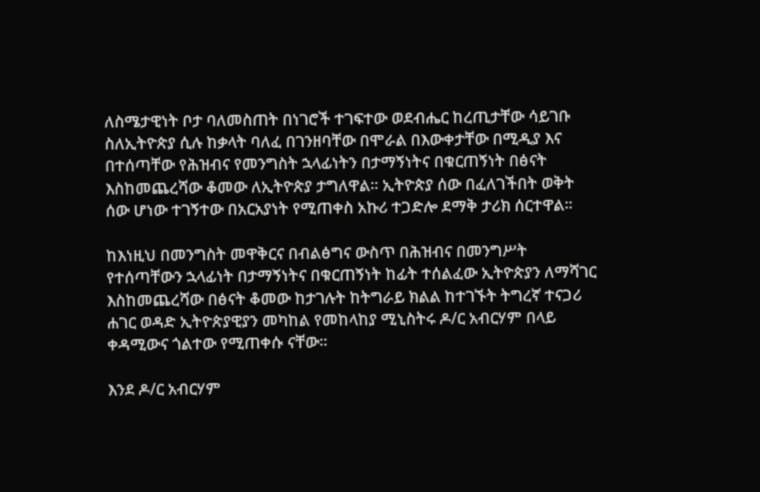ለስሜታዊነት ቦታ ባለመስጠት በነገሮች ተገፍተው ወደብሔር ከረጢታቸው ሳይገቡ ስለኢትዮጵያ ሲሉ ከቃላት ባለፈ በገንዘባቸው በሞራል በእውቀታቸው በሚዲያ እና በተሰጣቸው የሕዝብና የመንግስት ኋላፊነትን በታማኝነትና በቁርጠኝነት በፅናት እስከመጨረሻው ቆመው ለኢትዮጵያ ታግለዋል። ኢትዮጵያ ሰው በፈለገችበት ወቅት ሰው ሆነው ተገኝተው በአርአያነት የሚጠቀስ አኩሪ ተጋድሎ ደማቅ ታሪክ ሰርተዋል።

ከእነዚህ በመንግስት መዋቅርና በብልፅግና ውስጥ በሕዝብና በመንግሥት የተሰጣቸውን ኋላፊነት በታማኝነትና በቁርጠኝነት ከፊት ተሰልፈው ኢትዮጵያን ለማሻገር እስከመጨረሻው በፅናት ቆመው ከታገሉት ከትግራይ ክልል ከተገኙት ትግረኛ ተናጋሪ ሐገር ወዳድ ኢትዮጵያዊያን መካከል የመከላከያ ሚኒስትሩ ዶ/ር አብርሃም በላይ ቀዳሚውና ጎልተው የሚጠቀሱ ናቸው።

እንደ ዶ/ር አብርሃም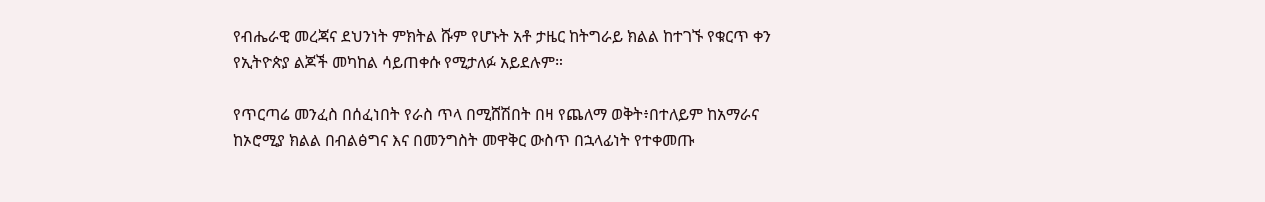የብሔራዊ መረጃና ደህንነት ምክትል ሹም የሆኑት አቶ ታዜር ከትግራይ ክልል ከተገኙ የቁርጥ ቀን የኢትዮጵያ ልጆች መካከል ሳይጠቀሱ የሚታለፉ አይደሉም።

የጥርጣሬ መንፈስ በሰፈነበት የራስ ጥላ በሚሸሽበት በዛ የጨለማ ወቅት፥በተለይም ከአማራና ከኦሮሚያ ክልል በብልፅግና እና በመንግስት መዋቅር ውስጥ በኋላፊነት የተቀመጡ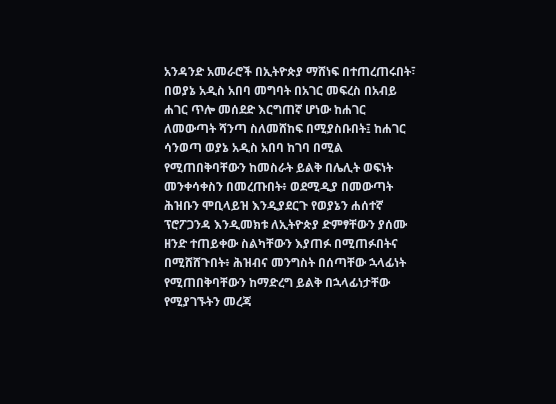አንዳንድ አመራሮች በኢትዮጵያ ማሸነፍ በተጠረጠሩበት፣ በወያኔ አዲስ አበባ መግባት በአገር መፍረስ በአብይ ሐገር ጥሎ መሰደድ እርግጠኛ ሆነው ከሐገር ለመውጣት ሻንጣ ስለመሸከፍ በሚያስቡበት፤ ከሐገር ሳንወጣ ወያኔ አዲስ አበባ ከገባ በሚል የሚጠበቅባቸውን ከመስራት ይልቅ በሌሊት ወፍነት መንቀሳቀስን በመረጡበት፥ ወደሚዲያ በመውጣት ሕዝቡን ሞቢላይዝ እንዲያደርጉ የወያኔን ሐሰተኛ ፕሮፖጋንዳ እንዲመክቱ ለኢትዮጵያ ድምፃቸውን ያሰሙ ዘንድ ተጠይቀው ስልካቸውን እያጠፉ በሚጠፉበትና በሚሸሸጉበት፥ ሕዝብና መንግስት በሰጣቸው ኋላፊነት የሚጠበቅባቸውን ከማድረግ ይልቅ በኋላፊነታቸው የሚያገኙትን መረጃ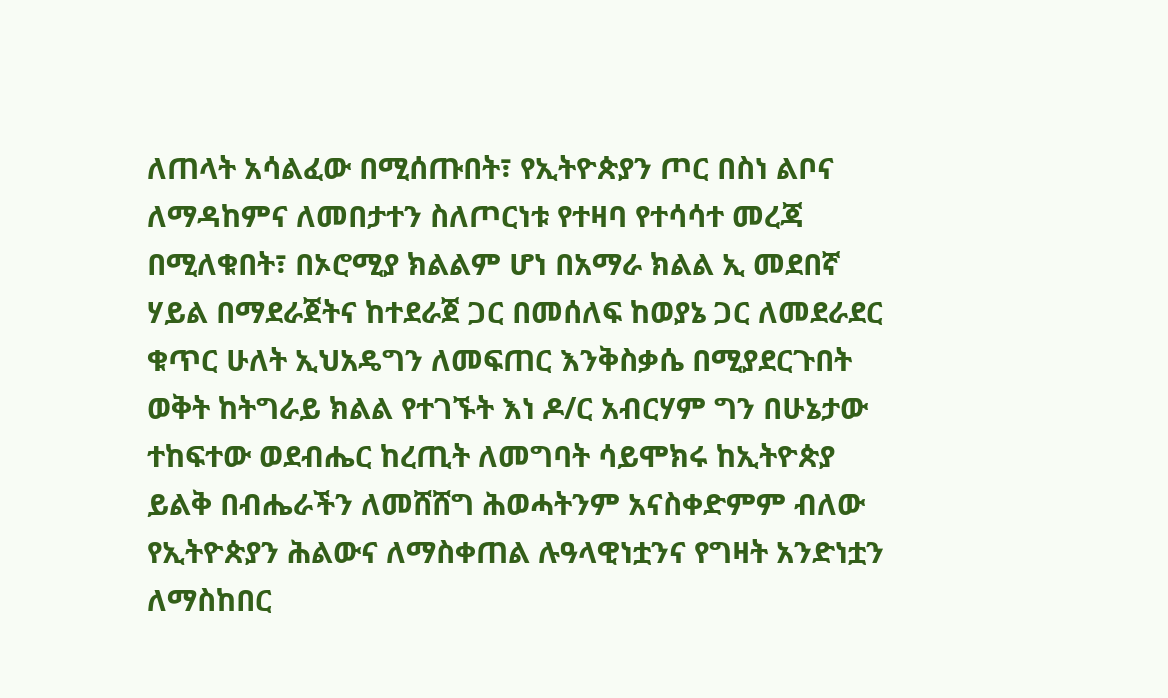ለጠላት አሳልፈው በሚሰጡበት፣ የኢትዮጵያን ጦር በስነ ልቦና ለማዳከምና ለመበታተን ስለጦርነቱ የተዛባ የተሳሳተ መረጃ በሚለቁበት፣ በኦሮሚያ ክልልም ሆነ በአማራ ክልል ኢ መደበኛ ሃይል በማደራጀትና ከተደራጀ ጋር በመሰለፍ ከወያኔ ጋር ለመደራደር ቁጥር ሁለት ኢህአዴግን ለመፍጠር እንቅስቃሴ በሚያደርጉበት ወቅት ከትግራይ ክልል የተገኙት እነ ዶ/ር አብርሃም ግን በሁኔታው ተከፍተው ወደብሔር ከረጢት ለመግባት ሳይሞክሩ ከኢትዮጵያ ይልቅ በብሔራችን ለመሸሸግ ሕወሓትንም አናስቀድምም ብለው የኢትዮጵያን ሕልውና ለማስቀጠል ሉዓላዊነቷንና የግዛት አንድነቷን ለማስከበር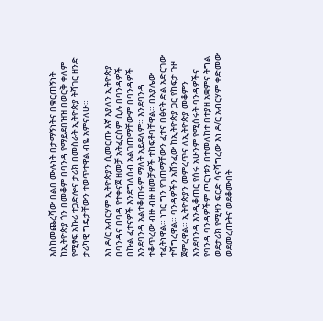እስከመጨረሻው በልበ ሙሉነት በታማኝነትና በቁርጠኝነት ከኢትዮጵያ ጎን በመቆም በባንዳ የማይደበዝዝ በወርቅ ቀለም የሚፃፍ አኩሪ ተጋድሎና ታሪክ በመስራት ኢትዮጵያ ትሻገር ዘንድ ታሪካዊ ግዴታቸውን ተወጥተዋል ብዬ አምናለሁ።

እነ ዶ/ር አብርሃም ኢትዮጵያን ሲመርጡ እኛ እያለን ኢትዮጵያ በባንዳና በባዳ የተቀናጀ ዘመቻ አትፈርስም ሲሉ በባንዳዎች በኩል ፈተናዎች እንደግለሰብ አልገጠማቸውም በባንዳዎች እንደባንዳ አልተቆጠሩም ማለት አይደለም። እንደባንዳ ተቆጥረው ብዙ ብዙ ዘመቻዎች ተከፍቶባቸዋል። በአያሌው ተፈትነዋል። ነገር ግን የገጠማቸውን ፈተና በፅናት ድል አድርገው ተሻግረዋል። ባንዳዎችን አሸንፈው ከኢትዮጵያ ጋር የከፍታ ጉዞ ጀምረዋል። ኢትዮጵያን መምረጥና ለኢትዮጵያ መቆምን እንደባንዳ እንዲቆጠር የሰሩ አሁንም የሚሰሩት ባንዳዎችና የባንዳ ባንዳዎችም ጦርነቱን በተመለከተ በተያዘ አቋምና ትግል ወደታሪክ የሚዛን ፍርድ ሳናሻግረው እነ ዶ/ር አብርሃም ቀድመው ወደመረጡትና ወደቆሙበት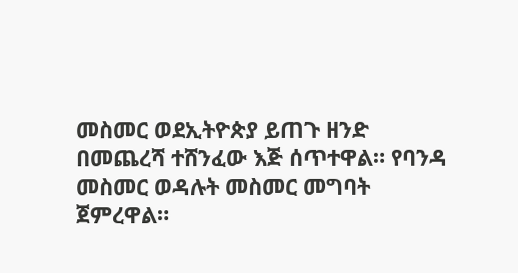መስመር ወደኢትዮጵያ ይጠጉ ዘንድ በመጨረሻ ተሸንፈው እጅ ሰጥተዋል። የባንዳ መስመር ወዳሉት መስመር መግባት ጀምረዋል።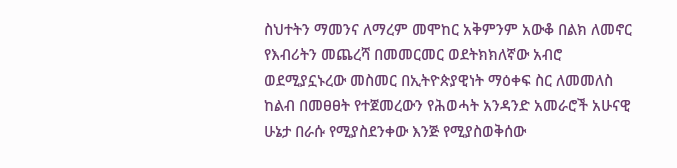ስህተትን ማመንና ለማረም መሞከር አቅምንም አውቆ በልክ ለመኖር የእብሪትን መጨረሻ በመመርመር ወደትክክለኛው አብሮ ወደሚያኗኑረው መስመር በኢትዮጵያዊነት ማዕቀፍ ስር ለመመለስ ከልብ በመፀፀት የተጀመረውን የሕወሓት አንዳንድ አመራሮች አሁናዊ ሁኔታ በራሱ የሚያስደንቀው እንጅ የሚያስወቅሰው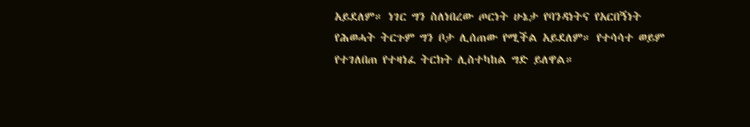አይደለም። ነገር ግን ስለነበረው ጦርነት ሁኔታ የባንዳነትና የአርበኝነት የሕወሓት ትርጉም ግን ቦታ ሊሰጠው የሚችል አይደለም። የተሳሳተ ወይም የተገለበጠ የተዛነፈ ትርክት ሊስተካከል ግድ ይለዋል።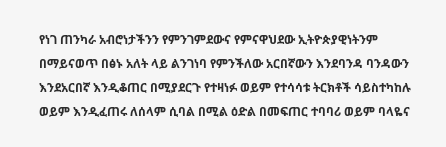የነገ ጠንካራ አብሮነታችንን የምንገምደውና የምናዋህደው ኢትዮጵያዊነትንም በማይናወጥ በፅኑ አለት ላይ ልንገነባ የምንችለው አርበኛውን እንደባንዳ ባንዳውን እንደአርበኛ እንዲቆጠር በሚያደርጉ የተዛነፉ ወይም የተሳሳቱ ትርክቶች ሳይስተካከሉ ወይም እንዲፈጠሩ ለሰላም ሲባል በሚል ዕድል በመፍጠር ተባባሪ ወይም ባላዬና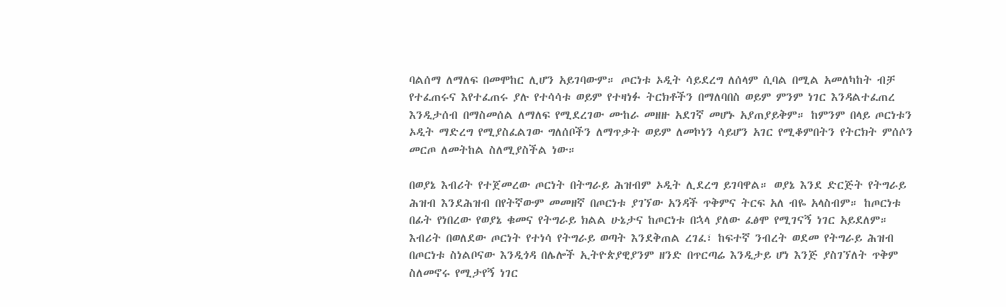ባልሰማ ለማለፍ በመሞከር ሊሆን አይገባውም። ጦርነቱ ኦዲት ሳይደረግ ለሰላም ሲባል በሚል አመለካከት ብቻ የተፈጠሩና እየተፈጠሩ ያሉ የተሳሳቱ ወይም የተዛነፉ ትርክቶችን በማለባበስ ወይም ምንም ነገር እንዳልተፈጠረ እንዲታሰብ በማስመሰል ለማለፍ የሚደረገው ሙከራ መዘዙ አደገኛ መሆኑ አያጠያይቅም። ከምንም በላይ ጦርነቱን ኦዲት ማድረግ የሚያስፈልገው ግለሰቦችን ለማጥቃት ወይም ለመኮነን ሳይሆን አገር የሚቆምበትን የትርክት ምሰሶን መርጦ ለመትከል ስለሚያስችል ነው።

በወያኔ እብሪት የተጀመረው ጦርነት በትግራይ ሕዝብም ኦዲት ሊደረግ ይገባዋል። ወያኔ እንደ ድርጅት የትግራይ ሕዝብ እንደሕዝብ በየትኛውም መመዘኛ በጦርነቱ ያገኘው አንዳች ጥቅምና ትርፍ አለ ብዬ አላስብም። ከጦርነቱ በፊት የነበረው የወያኔ ቁመና የትግራይ ክልል ሁኔታና ከጦርነቱ በኋላ ያለው ፈፅሞ የሚገናኝ ነገር አይደለም። እብሪት በወለደው ጦርነት የተነሳ የትግራይ ወጣት እንደቅጠል ረገፈ፣ ከፍተኛ ንብረት ወደመ የትግራይ ሕዝብ በጦርነቱ ስነልቦናው እንዲጎዳ በሌሎች ኢትዮጵያዊያንም ዘንድ በጥርጣሬ እንዲታይ ሆነ እንጅ ያስገኘለት ጥቅም ስለመኖሩ የሚታየኝ ነገር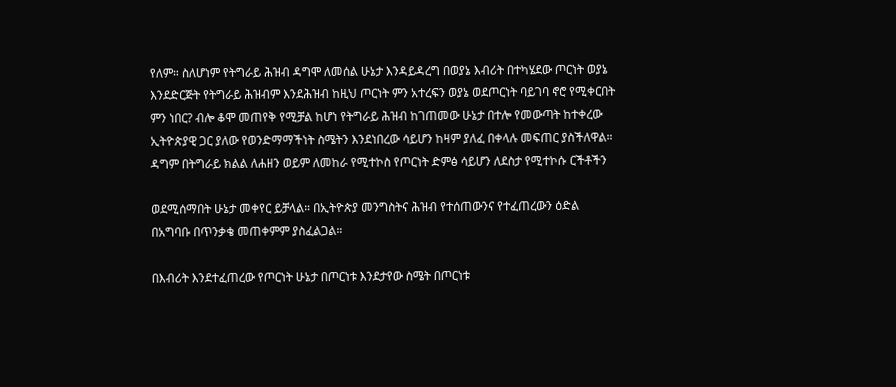የለም። ስለሆነም የትግራይ ሕዝብ ዳግሞ ለመሰል ሁኔታ እንዳይዳረግ በወያኔ እብሪት በተካሄደው ጦርነት ወያኔ እንደድርጅት የትግራይ ሕዝብም እንደሕዝብ ከዚህ ጦርነት ምን አተረፍን ወያኔ ወደጦርነት ባይገባ ኖሮ የሚቀርበት ምን ነበር? ብሎ ቆሞ መጠየቅ የሚቻል ከሆነ የትግራይ ሕዝብ ከገጠመው ሁኔታ በተሎ የመውጣት ከተቀረው ኢትዮጵያዊ ጋር ያለው የወንድማማችነት ስሜትን እንደነበረው ሳይሆን ከዛም ያለፈ በቀላሉ መፍጠር ያስችለዋል። ዳግም በትግራይ ክልል ለሐዘን ወይም ለመከራ የሚተኮስ የጦርነት ድምፅ ሳይሆን ለደስታ የሚተኮሱ ርችቶችን

ወደሚሰማበት ሁኔታ መቀየር ይቻላል። በኢትዮጵያ መንግስትና ሕዝብ የተሰጠውንና የተፈጠረውን ዕድል በአግባቡ በጥንቃቄ መጠቀምም ያስፈልጋል።

በእብሪት እንደተፈጠረው የጦርነት ሁኔታ በጦርነቱ እንደታየው ስሜት በጦርነቱ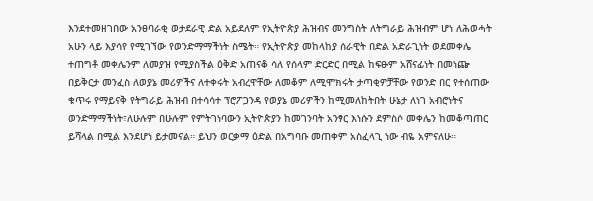እንደተመዘገበው አንፀባራቂ ወታደራዊ ድል አይደለም የኢትዮጵያ ሕዝብና መንግስት ለትግራይ ሕዝብም ሆነ ለሕወሓት አሁን ላይ እያሳየ የሚገኘው የወንድማማችነት ስሜት። የኢትዮጵያ መከላከያ ሰራዊት በድል አድራጊነት ወደመቀሌ ተጠግቶ መቀሌንም ለመያዝ የሚያስችል ዕቅድ አጠናቆ ሳለ የሰላም ድርድር በሚል ከፍፁም አሸናፊነት በመነጬ በይቅርታ መንፈስ ለወያኔ መሪዎችና ለተቀሩት አብረዋቸው ለመቆም ለሚሞክሩት ታጣቂዎቻቸው የወንድ በር የተሰጠው ቁጥሩ የማይናቅ የትግራይ ሕዝብ በተሳሳተ ፕሮፖጋንዳ የወያኔ መሪዎችን ከሚመለከትበት ሁኔታ ለነገ አብሮነትና ወንድማማችነት፣ለሁሉም በሁሉም የምትገነባውን ኢትዮጵያን ከመገንባት አንፃር እነሱን ደምስሶ መቀሌን ከመቆጣጠር ይሻላል በሚል እንደሆነ ይታመናል። ይህን ወርቃማ ዕድል በአግባቡ መጠቀም አስፈላጊ ነው ብዬ አምናለሁ።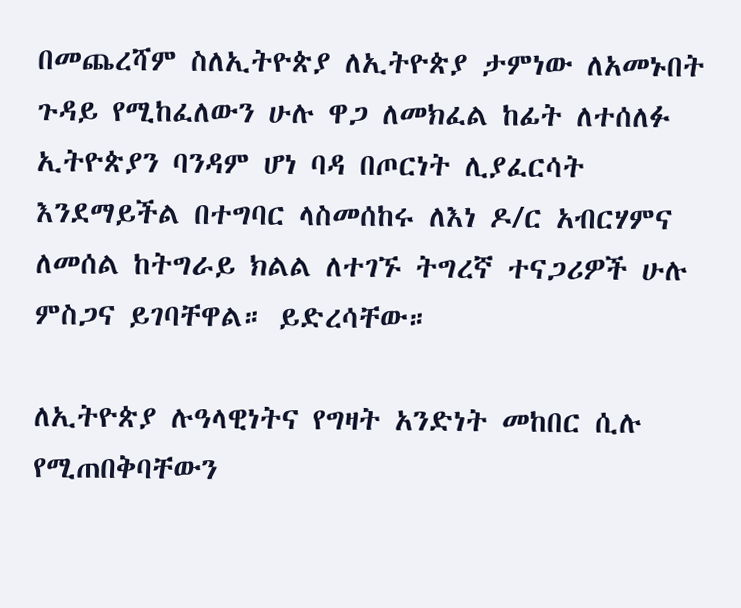በመጨረሻም ስለኢትዮጵያ ለኢትዮጵያ ታምነው ለአመኑበት ጉዳይ የሚከፈለውን ሁሉ ዋጋ ለመክፈል ከፊት ለተሰለፉ ኢትዮጵያን ባንዳም ሆነ ባዳ በጦርነት ሊያፈርሳት እንደማይችል በተግባር ላስመሰከሩ ለእነ ዶ/ር አብርሃምና ለመሰል ከትግራይ ክልል ለተገኙ ትግረኛ ተናጋሪዎች ሁሉ ምስጋና ይገባቸዋል። ይድረሳቸው።

ለኢትዮጵያ ሉዓላዊነትና የግዛት አንድነት መከበር ሲሉ የሚጠበቅባቸውን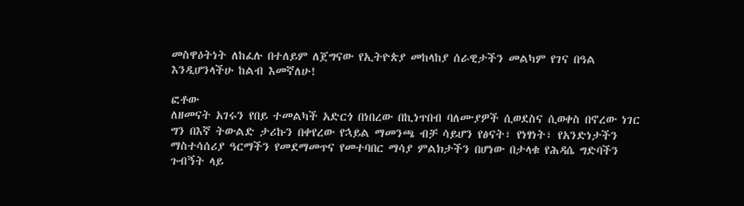መስዋዕትነት ለከፈሉ በተለይም ለጀግናው የኢትዮጵያ መከላከያ ሰራዊታችን መልካም የገና በዓል እንዲሆንላችሁ ከልብ እመኛለሁ!

ፎቶው
ለዘመናት አገሩን የበይ ተመልካች አድርጎ በነበረው በኪነጥበብ ባለሙያዎች ሲወደስና ሲወቀስ በኖረው ነገር ግን በእኛ ትውልድ ታሪኩን በቀየረው የኋይል ማመንጫ ብቻ ሳይሆን የፅናት፣ የነፃነት፣ የአንድነታችን ማስተሳሰሪያ ዓርማችን የመደማመጥና የመተባበር ማሳያ ምልክታችን በሆነው በታላቁ የሕዳሴ ግድባችን ጉብኝት ላይ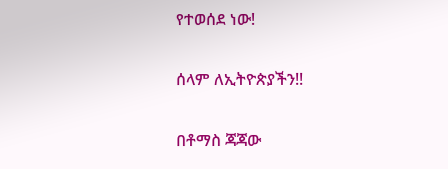የተወሰደ ነው!

ሰላም ለኢትዮጵያችን!!

በቶማስ ጃጃው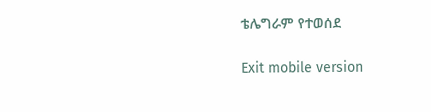ቴሌግራም የተወሰደ

Exit mobile version